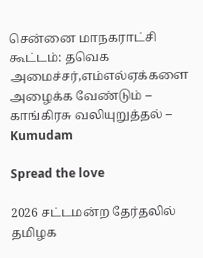சென்னை மாநகராட்சி கூட்டம்: தவெக அமைச்சர்,எம்எல்ஏக்களை அழைக்க வேண்டும் – காங்கிரசு வலியுறுத்தல் – Kumudam

Spread the love

2026 சட்டமன்ற தேர்தலில் தமிழக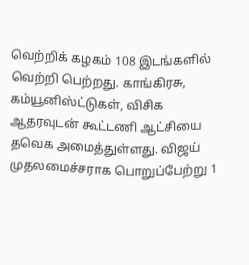வெற்றிக் கழகம் 108 இடங்களில் வெற்றி பெற்றது. காங்கிரசு, கம்யூனிஸ்ட்டுகள், விசிக ஆதரவுடன் கூட்டணி ஆட்சியை தவெக அமைத்துள்ளது. விஜய் முதலமைச்சராக பொறுப்பேற்று 1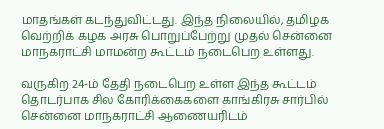மாதங்கள் கடந்துவிட்டது. இந்த நிலையில், தமிழக வெற்றிக் கழக அரசு பொறுப்பேற்று முதல் சென்னை மாநகராட்சி மாமன்ற கூட்டம் நடைபெற உள்ளது.

வருகிற 24-ம் தேதி நடைபெற உள்ள இந்த கூட்டம் தொடர்பாக சில கோரிக்கைகளை காங்கிரசு சார்பில் சென்னை மாநகராட்சி ஆணையரிடம்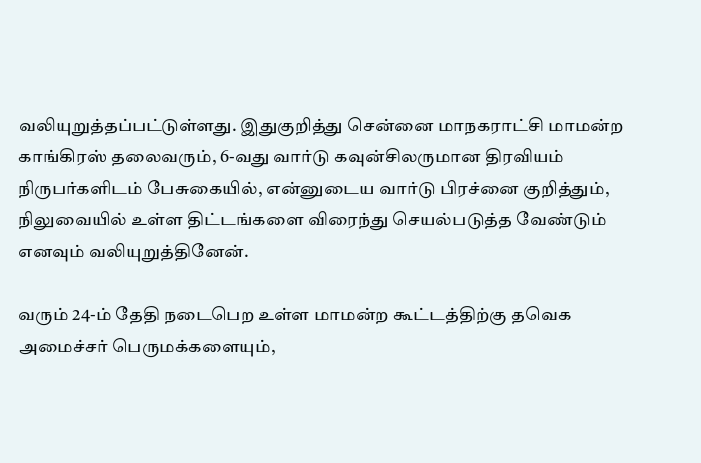வலியுறுத்தப்பட்டுள்ளது. இதுகுறித்து சென்னை மாநகராட்சி மாமன்ற காங்கிரஸ் தலைவரும், 6-வது வார்டு கவுன்சிலருமான திரவியம் நிருபர்களிடம் பேசுகையில், என்னுடைய வார்டு பிரச்னை குறித்தும், நிலுவையில் உள்ள திட்டங்களை விரைந்து செயல்படுத்த வேண்டும் எனவும் வலியுறுத்தினேன்.

வரும் 24-ம் தேதி நடைபெற உள்ள மாமன்ற கூட்டத்திற்கு தவெக அமைச்சர் பெருமக்களையும்,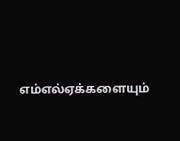எம்எல்ஏக்களையும்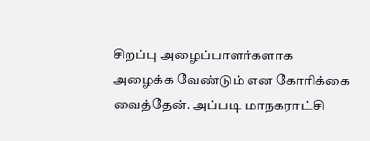சிறப்பு அழைப்பாளர்களாக அழைக்க வேண்டும் என கோரிக்கை வைத்தேன். அப்படி மாநகராட்சி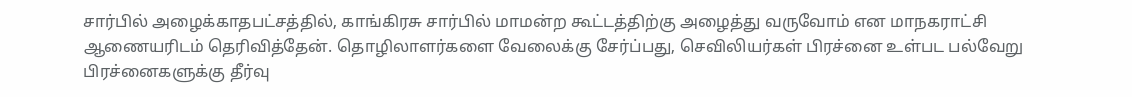சார்பில் அழைக்காதபட்சத்தில், காங்கிரசு சார்பில் மாமன்ற கூட்டத்திற்கு அழைத்து வருவோம் என மாநகராட்சி ஆணையரிடம் தெரிவித்தேன். தொழிலாளர்களை வேலைக்கு சேர்ப்பது, செவிலியர்கள் பிரச்னை உள்பட பல்வேறு பிரச்னைகளுக்கு தீர்வு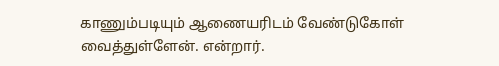காணும்படியும் ஆணையரிடம் வேண்டுகோள் வைத்துள்ளேன். என்றார்.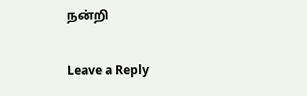நன்றி

Leave a Reply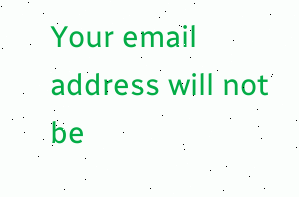Your email address will not be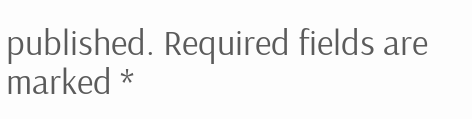published. Required fields are marked *